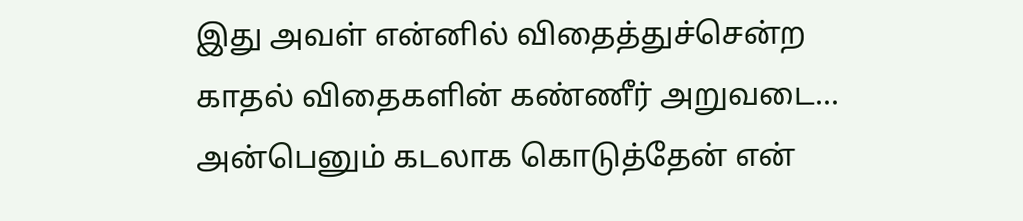இது அவள் என்னில் விதைத்துச்சென்ற காதல் விதைகளின் கண்ணீர் அறுவடை...
அன்பெனும் கடலாக கொடுத்தேன் என்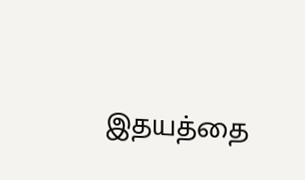இதயத்தை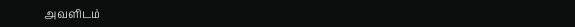அவளிடம்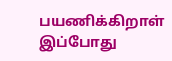பயணிக்கிறாள் இப்போது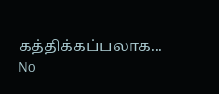கத்திக்கப்பலாக...
No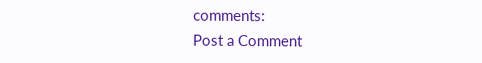comments:
Post a Comment